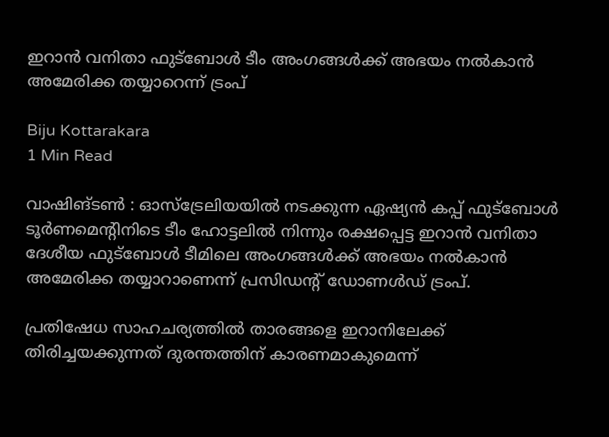ഇറാൻ വനിതാ ഫുട്ബോള്‍ ടീം അംഗങ്ങള്‍ക്ക് അഭയം നല്‍കാൻ അമേരിക്ക തയ്യാറെന്ന് ട്രംപ്

Biju Kottarakara
1 Min Read

വാഷിങ്ടണ്‍ : ഓസ്‌ട്രേലിയയില്‍ നടക്കുന്ന ഏഷ്യൻ കപ്പ് ഫുട്ബോള്‍ ടൂർണമെന്റിനിടെ ടീം ഹോട്ടലില്‍ നിന്നും രക്ഷപ്പെട്ട ഇറാൻ വനിതാ ദേശീയ ഫുട്ബോള്‍ ടീമിലെ അംഗങ്ങള്‍ക്ക് അഭയം നല്‍കാൻ അമേരിക്ക തയ്യാറാണെന്ന് പ്രസിഡന്റ് ഡോണള്‍ഡ് ട്രംപ്.

പ്രതിഷേധ സാഹചര്യത്തില്‍ താരങ്ങളെ ഇറാനിലേക്ക് തിരിച്ചയക്കുന്നത് ദുരന്തത്തിന് കാരണമാകുമെന്ന്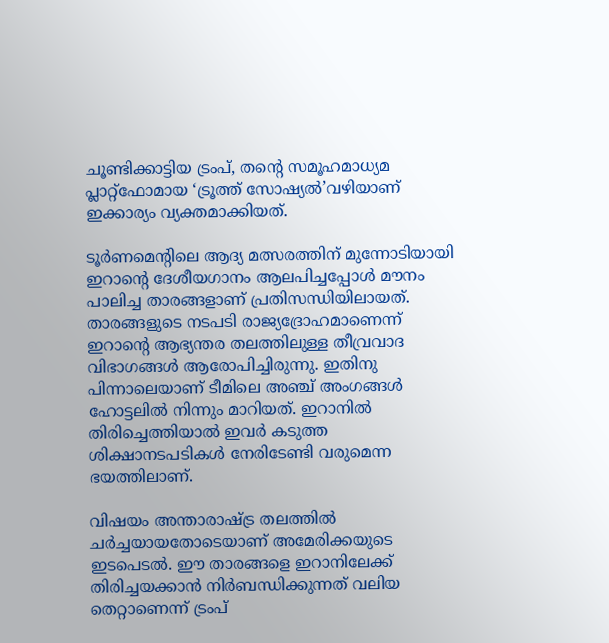ചൂണ്ടിക്കാട്ടിയ ട്രംപ്, തന്റെ സമൂഹമാധ്യമ പ്ലാറ്റ്‌ഫോമായ ‘ട്രൂത്ത് സോഷ്യല്‍’വഴിയാണ് ഇക്കാര്യം വ്യക്തമാക്കിയത്.

ടൂർണമെന്റിലെ ആദ്യ മത്സരത്തിന് മുന്നോടിയായി ഇറാന്റെ ദേശീയഗാനം ആലപിച്ചപ്പോള്‍ മൗനം പാലിച്ച താരങ്ങളാണ് പ്രതിസന്ധിയിലായത്. താരങ്ങളുടെ നടപടി രാജ്യദ്രോഹമാണെന്ന് ഇറാന്റെ ആഭ്യന്തര തലത്തിലുള്ള തീവ്രവാദ വിഭാഗങ്ങള്‍ ആരോപിച്ചിരുന്നു. ഇതിനു പിന്നാലെയാണ് ടീമിലെ അഞ്ച് അംഗങ്ങള്‍ ഹോട്ടലില്‍ നിന്നും മാറിയത്. ഇറാനില്‍ തിരിച്ചെത്തിയാല്‍ ഇവർ കടുത്ത ശിക്ഷാനടപടികള്‍ നേരിടേണ്ടി വരുമെന്ന ഭയത്തിലാണ്.

വിഷയം അന്താരാഷ്ട്ര തലത്തില്‍ ചർച്ചയായതോടെയാണ് അമേരിക്കയുടെ ഇടപെടല്‍. ഈ താരങ്ങളെ ഇറാനിലേക്ക് തിരിച്ചയക്കാൻ നിർബന്ധിക്കുന്നത് വലിയ തെറ്റാണെന്ന് ട്രംപ്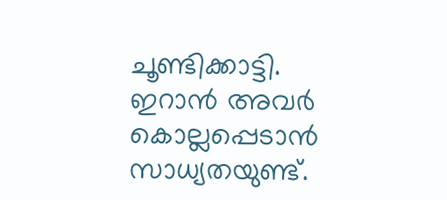ചൂണ്ടിക്കാട്ടി. ഇറാൻ അവർ കൊല്ലപ്പെടാൻ സാധ്യതയുണ്ട്.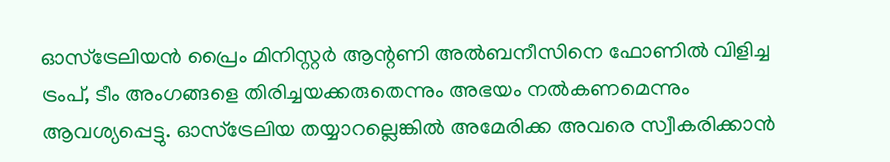ഓസ്‌ട്രേലിയൻ പ്രൈം മിനിസ്റ്റർ ആന്റണി അല്‍ബനീസിനെ ഫോണില്‍ വിളിച്ച ട്രംപ്, ടീം അംഗങ്ങളെ തിരിച്ചയക്കരുതെന്നും അഭയം നല്‍കണമെന്നും ആവശ്യപ്പെട്ടു. ഓസ്‌ട്രേലിയ തയ്യാറല്ലെങ്കില്‍ അമേരിക്ക അവരെ സ്വീകരിക്കാൻ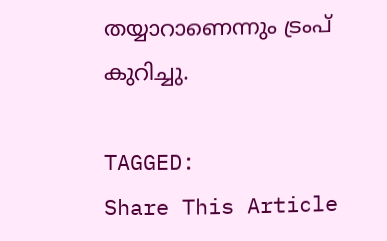തയ്യാറാണെന്നും ട്രംപ് കുറിച്ചു.

TAGGED:
Share This Article